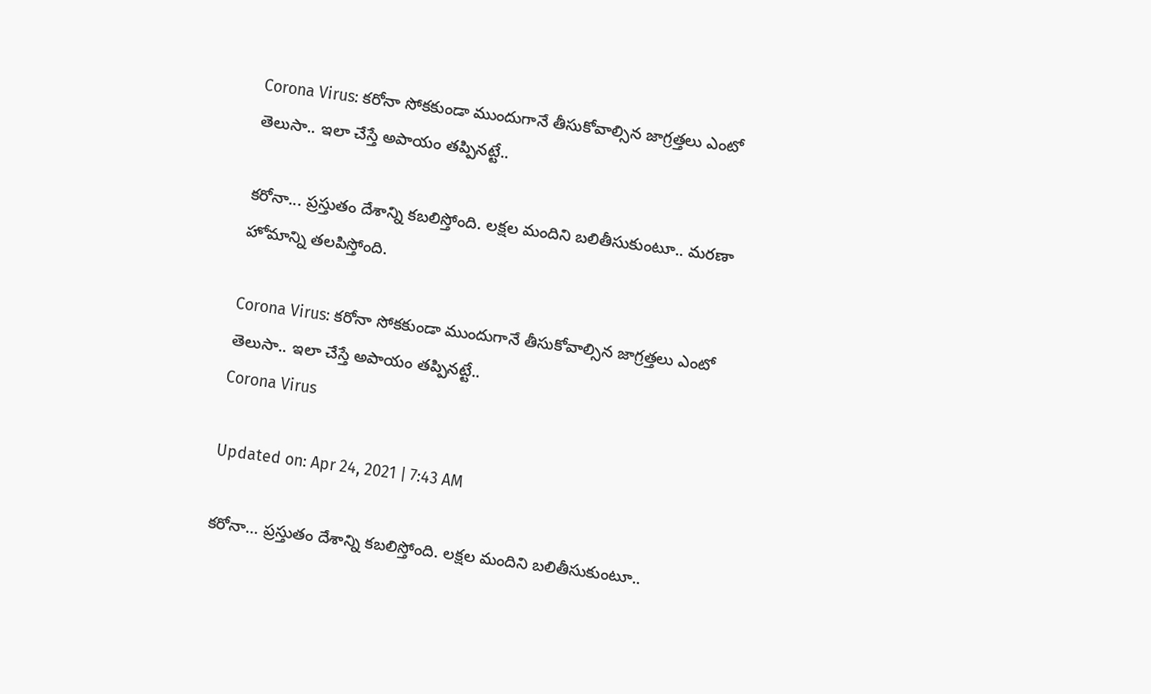Corona Virus: కరోనా సోకకుండా ముందుగానే తీసుకోవాల్సిన జాగ్రత్తలు ఎంటో తెలుసా.. ఇలా చేస్తే అపాయం తప్పినట్టే..

కరోనా... ప్రస్తుతం దేశాన్ని కబలిస్తోంది. లక్షల మందిని బలితీసుకుంటూ.. మరణా హోమాన్ని తలపిస్తోంది.

Corona Virus: కరోనా సోకకుండా ముందుగానే తీసుకోవాల్సిన జాగ్రత్తలు ఎంటో తెలుసా.. ఇలా చేస్తే అపాయం తప్పినట్టే..
Corona Virus

Updated on: Apr 24, 2021 | 7:43 AM

కరోనా… ప్రస్తుతం దేశాన్ని కబలిస్తోంది. లక్షల మందిని బలితీసుకుంటూ..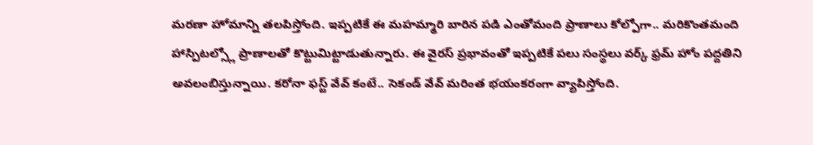మరణా హోమాన్ని తలపిస్తోంది. ఇప్పటికే ఈ మహమ్మారి బారిన పడి ఎంతోమంది ప్రాణాలు కోల్పోగా.. మరికొంతమంది హాస్పిటల్స్లో ప్రాణాలతో కొట్టుమిట్టాడుతున్నారు. ఈ వైరస్ ప్రభావంతో ఇప్పటికే పలు సంస్థలు వర్క్ ఫ్రమ్ హోం పద్దతిని అవలంబిస్తున్నాయి. కరోనా ఫస్ట్ వేవ్ కంటే.. సెకండ్ వేవ్ మరింత భయంకరంగా వ్యాపిస్తోంది.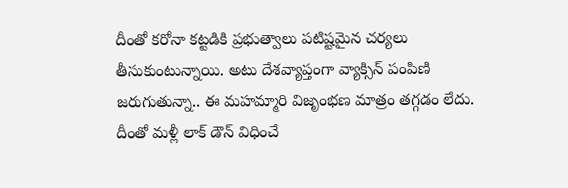దీంతో కరోనా కట్టడికి ప్రభుత్వాలు పటిష్టమైన చర్యలు తీసుకుంటున్నాయి. అటు దేశవ్యాప్తంగా వ్యాక్సిన్ పంపిణి జరుగుతున్నా.. ఈ మహమ్మారి విజృంభణ మాత్రం తగ్గడం లేదు. దీంతో మళ్లీ లాక్ డౌన్ విధించే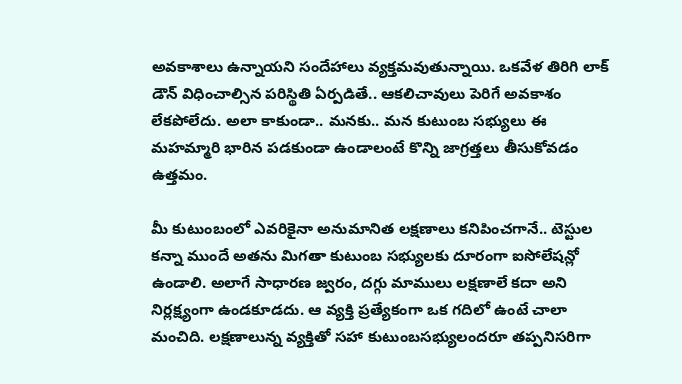అవకాశాలు ఉన్నాయని సందేహాలు వ్యక్తమవుతున్నాయి. ఒకవేళ తిరిగి లాక్ డౌన్ విధించాల్సిన పరిస్థితి ఏర్పడితే.. ఆకలిచావులు పెరిగే అవకాశం లేకపోలేదు. అలా కాకుండా.. మనకు.. మన కుటుంబ సభ్యులు ఈ మహమ్మారి భారిన పడకుండా ఉండాలంటే కొన్ని జాగ్రత్తలు తీసుకోవడం ఉత్తమం.

మీ కుటుంబంలో ఎవరికైనా అనుమానిత లక్షణాలు కనిపించగానే.. టెస్టుల కన్నా ముందే అతను మిగతా కుటుంబ సభ్యులకు దూరంగా ఐసోలేషన్లో ఉండాలి. అలాగే సాధారణ జ్వరం, దగ్గు మాములు లక్షణాలే కదా అని నిర్లక్ష్యంగా ఉండకూడదు. ఆ వ్యక్తి ప్రత్యేకంగా ఒక గదిలో ఉంటే చాలా మంచిది. లక్షణాలున్న వ్యక్తితో సహా కుటుంబసభ్యులందరూ తప్పనిసరిగా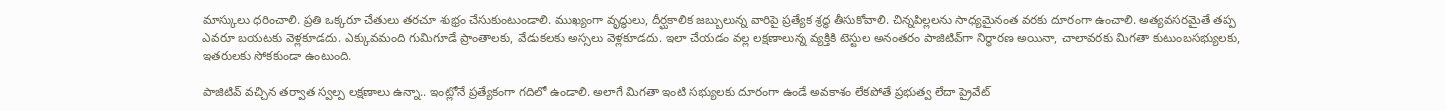మాస్కులు ధరించాలి. ప్రతి ఒక్కరూ చేతులు తరచూ శుభ్రం చేసుకుంటుండాలి. ముఖ్యంగా వృద్ధులు, దీర్ఘకాలిక జబ్బులున్న వారిపై ప్రత్యేక శ్రద్ధ తీసుకోవాలి. చిన్నపిల్లలను సాధ్యమైనంత వరకు దూరంగా ఉంచాలి. అత్యవసరమైతే తప్ప ఎవరూ బయటకు వెళ్లకూడదు. ఎక్కువమంది గుమిగూడే ప్రాంతాలకు, వేడుకలకు అస్సలు వెళ్లకూడదు. ఇలా చేయడం వల్ల లక్షణాలున్న వ్యక్తికి టెస్టుల అనంతరం పాజిటివ్‌గా నిర్ధారణ అయినా, చాలావరకు మిగతా కుటుంబసభ్యులకు, ఇతరులకు సోకకుండా ఉంటుంది.

పాజిటివ్ వచ్చిన తర్వాత స్వల్ప లక్షణాలు ఉన్నా.. ఇంట్లోనే ప్రత్యేకంగా గదిలో ఉండాలి. అలాగే మిగతా ఇంటి సభ్యులకు దూరంగా ఉండే అవకాశం లేకపోతే ప్రభుత్వ లేదా ప్రైవేట్‌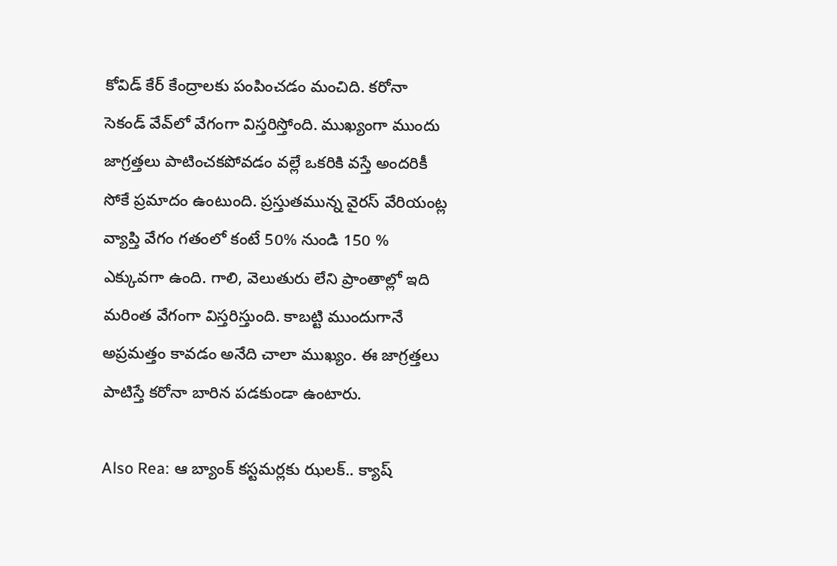కోవిడ్‌ కేర్‌ కేంద్రాలకు పంపించడం మంచిది. కరోనా సెకండ్‌ వేవ్‌లో వేగంగా విస్తరిస్తోంది. ముఖ్యంగా ముందు జాగ్రత్తలు పాటించకపోవడం వల్లే ఒకరికి వస్తే అందరికీ సోకే ప్రమాదం ఉంటుంది. ప్రస్తుతమున్న వైరస్‌ వేరియంట్ల వ్యాప్తి వేగం గతంలో కంటే 50% నుండి 150 % ఎక్కువగా ఉంది. గాలి, వెలుతురు లేని ప్రాంతాల్లో ఇది మరింత వేగంగా విస్తరిస్తుంది. కాబట్టి ముందుగానే అప్రమత్తం కావడం అనేది చాలా ముఖ్యం. ఈ జాగ్రత్తలు పాటిస్తే కరోనా బారిన పడకుండా ఉంటారు.

Also Rea: ఆ బ్యాంక్ కస్టమర్లకు ఝలక్.. క్యాష్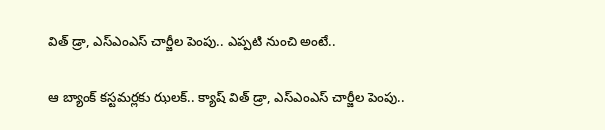విత్ డ్రా, ఎస్ఎంఎస్ చార్జీల పెంపు.. ఎప్పటి నుంచి అంటే..

ఆ బ్యాంక్ కస్టమర్లకు ఝలక్.. క్యాష్ విత్ డ్రా, ఎస్ఎంఎస్ చార్జీల పెంపు..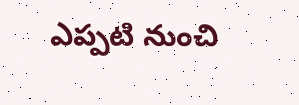ఎప్పటి నుంచి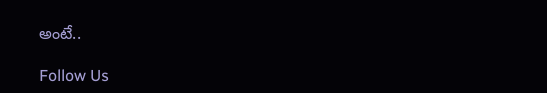అంటే..

Follow Us